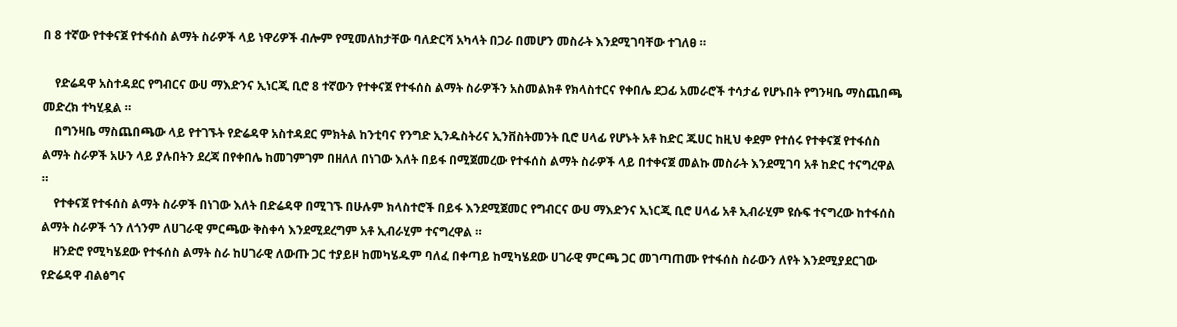በ 8 ተኛው የተቀናጀ የተፋሰስ ልማት ስራዎች ላይ ነዋሪዎች ብሎም የሚመለከታቸው ባለድርሻ አካላት በጋራ በመሆን መስራት እንደሚገባቸው ተገለፀ ።

    የድሬዳዋ አስተዳደር የግብርና ውሀ ማእድንና ኢነርጂ ቢሮ 8 ተኛውን የተቀናጀ የተፋሰስ ልማት ስራዎችን አስመልክቶ የክላስተርና የቀበሌ ደጋፊ አመራሮች ተሳታፊ የሆኑበት የግንዛቤ ማስጨበጫ መድረክ ተካሂዷል ።
    በግንዛቤ ማስጨበጫው ላይ የተገኙት የድሬዳዋ አስተዳደር ምክትል ከንቲባና የንግድ ኢንዱስትሪና ኢንቨስትመንት ቢሮ ሀላፊ የሆኑት አቶ ከድር ጁሀር ከዚህ ቀደም የተሰሩ የተቀናጀ የተፋሰስ ልማት ስራዎች አሁን ላይ ያሉበትን ደረጃ በየቀበሌ ከመገምገም በዘለለ በነገው እለት በይፋ በሚጀመረው የተፋሰስ ልማት ስራዎች ላይ በተቀናጀ መልኩ መስራት እንደሚገባ አቶ ከድር ተናግረዋል ።
    የተቀናጀ የተፋሰስ ልማት ስራዎች በነገው እለት በድሬዳዋ በሚገኙ በሁሉም ክላስተሮች በይፋ እንደሚጀመር የግብርና ውሀ ማእድንና ኢነርጂ ቢሮ ሀላፊ አቶ ኢብራሂም ዩሱፍ ተናግረው ከተፋሰስ ልማት ስራዎች ጎን ለጎንም ለሀገራዊ ምርጫው ቅስቀሳ እንደሚደረግም አቶ ኢብራሂም ተናግረዋል ።
    ዘንድሮ የሚካሄደው የተፋሰስ ልማት ስራ ከሀገራዊ ለውጡ ጋር ተያይዞ ከመካሄዱም ባለፈ በቀጣይ ከሚካሄደው ሀገራዊ ምርጫ ጋር መገጣጠሙ የተፋሰስ ስራውን ለየት እንደሚያደርገው የድሬዳዋ ብልፅግና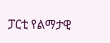ፓርቲ የልማታዊ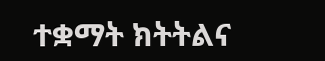ተቋማት ክትትልና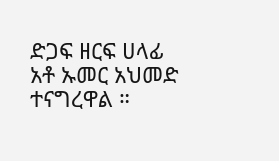ድጋፍ ዘርፍ ሀላፊ አቶ ኡመር አህመድ ተናግረዋል ።